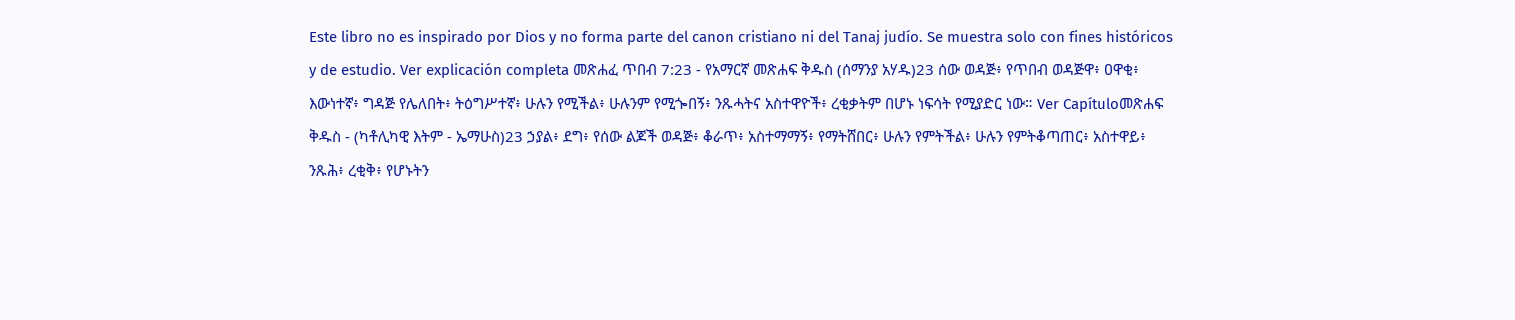Este libro no es inspirado por Dios y no forma parte del canon cristiano ni del Tanaj judío. Se muestra solo con fines históricos y de estudio. Ver explicación completa መጽሐፈ ጥበብ 7:23 - የአማርኛ መጽሐፍ ቅዱስ (ሰማንያ አሃዱ)23 ሰው ወዳጅ፥ የጥበብ ወዳጅዋ፥ ዐዋቂ፥ እውነተኛ፥ ግዳጅ የሌለበት፥ ትዕግሥተኛ፥ ሁሉን የሚችል፥ ሁሉንም የሚጐበኝ፥ ንጹሓትና አስተዋዮች፥ ረቂቃትም በሆኑ ነፍሳት የሚያድር ነው። Ver Capítuloመጽሐፍ ቅዱስ - (ካቶሊካዊ እትም - ኤማሁስ)23 ኃያል፥ ደግ፥ የሰው ልጆች ወዳጅ፥ ቆራጥ፥ አስተማማኝ፥ የማትሸበር፥ ሁሉን የምትችል፥ ሁሉን የምትቆጣጠር፥ አስተዋይ፥ ንጹሕ፥ ረቂቅ፥ የሆኑትን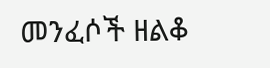መንፈሶች ዘልቆ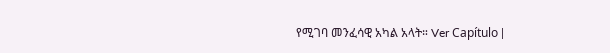የሚገባ መንፈሳዊ አካል አላት። Ver Capítulo |